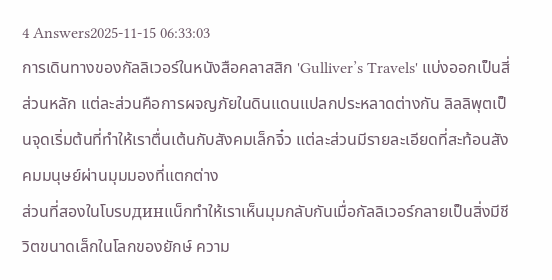4 Answers2025-11-15 06:33:03
การเดินทางของกัลลิเวอร์ในหนังสือคลาสสิก 'Gulliver’s Travels' แบ่งออกเป็นสี่ส่วนหลัก แต่ละส่วนคือการผจญภัยในดินแดนแปลกประหลาดต่างกัน ลิลลิพุตเป็นจุดเริ่มต้นที่ทำให้เราตื่นเต้นกับสังคมเล็กจิ๋ว แต่ละส่วนมีรายละเอียดที่สะท้อนสังคมมนุษย์ผ่านมุมมองที่แตกต่าง
ส่วนที่สองในโบรบдинแน็กทำให้เราเห็นมุมกลับกันเมื่อกัลลิเวอร์กลายเป็นสิ่งมีชีวิตขนาดเล็กในโลกของยักษ์ ความ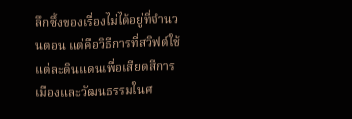ลึกซึ้งของเรื่องไม่ได้อยู่ที่จำนวนตอน แต่คือวิธีการที่สวิฟต์ใช้แต่ละดินแดนเพื่อเสียดสีการเมืองและวัฒนธรรมในศ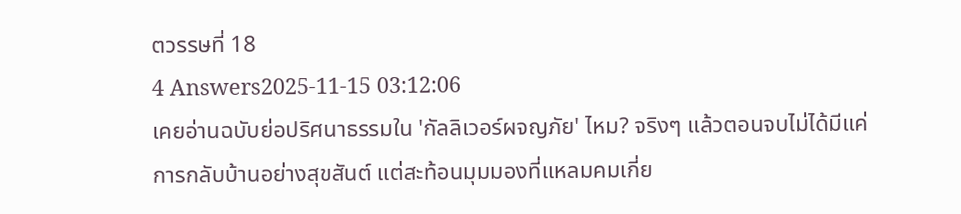ตวรรษที่ 18
4 Answers2025-11-15 03:12:06
เคยอ่านฉบับย่อปริศนาธรรมใน 'กัลลิเวอร์ผจญภัย' ไหม? จริงๆ แล้วตอนจบไม่ได้มีแค่การกลับบ้านอย่างสุขสันต์ แต่สะท้อนมุมมองที่แหลมคมเกี่ย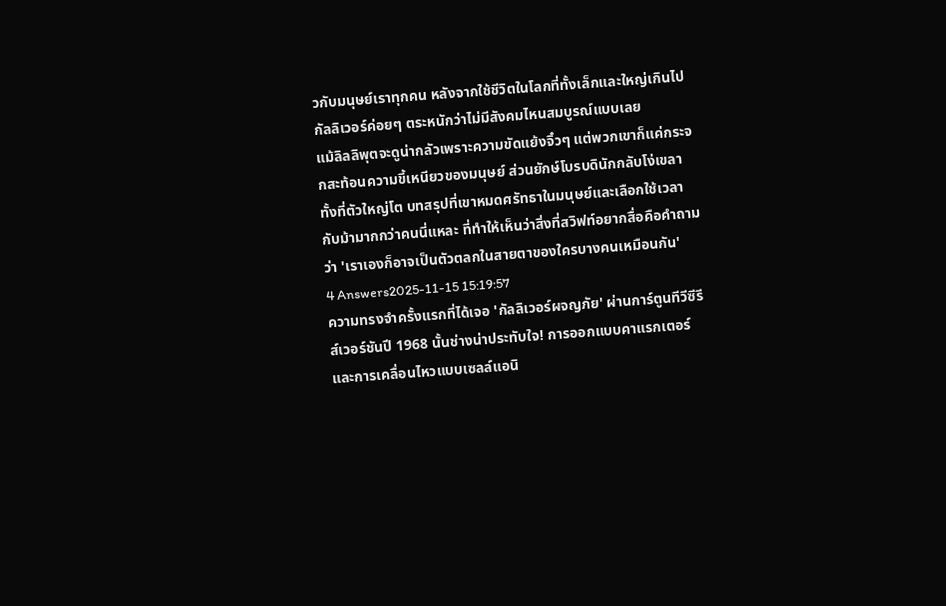วกับมนุษย์เราทุกคน หลังจากใช้ชีวิตในโลกที่ทั้งเล็กและใหญ่เกินไป กัลลิเวอร์ค่อยๆ ตระหนักว่าไม่มีสังคมไหนสมบูรณ์แบบเลย
แม้ลิลลิพุตจะดูน่ากลัวเพราะความขัดแย้งจิ๋วๆ แต่พวกเขาก็แค่กระจกสะท้อนความขี้เหนียวของมนุษย์ ส่วนยักษ์โบรบดินักกลับโง่เขลาทั้งที่ตัวใหญ่โต บทสรุปที่เขาหมดศรัทธาในมนุษย์และเลือกใช้เวลากับม้ามากกว่าคนนี่แหละ ที่ทำให้เห็นว่าสิ่งที่สวิฟท์อยากสื่อคือคำถามว่า 'เราเองก็อาจเป็นตัวตลกในสายตาของใครบางคนเหมือนกัน'
4 Answers2025-11-15 15:19:57
ความทรงจำครั้งแรกที่ได้เจอ 'กัลลิเวอร์ผจญภัย' ผ่านการ์ตูนทีวีซีรีส์เวอร์ชันปี 1968 นั้นช่างน่าประทับใจ! การออกแบบคาแรกเตอร์และการเคลื่อนไหวแบบเซลล์แอนิ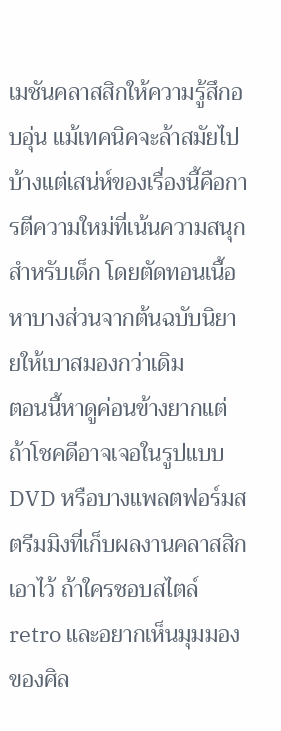เมชันคลาสสิกให้ความรู้สึกอบอุ่น แม้เทคนิคจะล้าสมัยไปบ้างแต่เสน่ห์ของเรื่องนี้คือการตีความใหม่ที่เน้นความสนุกสำหรับเด็ก โดยตัดทอนเนื้อหาบางส่วนจากต้นฉบับนิยายให้เบาสมองกว่าเดิม
ตอนนี้หาดูค่อนข้างยากแต่ถ้าโชคดีอาจเจอในรูปแบบ DVD หรือบางแพลตฟอร์มสตรีมมิงที่เก็บผลงานคลาสสิกเอาไว้ ถ้าใครชอบสไตล์ retro และอยากเห็นมุมมองของศิล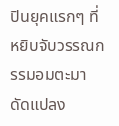ปินยุคแรกๆ ที่หยิบจับวรรณกรรมอมตะมาดัดแปลง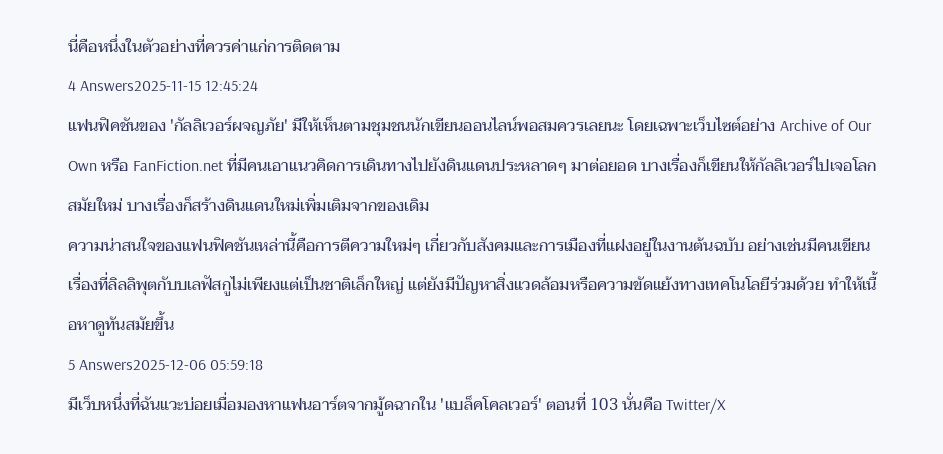นี่คือหนึ่งในตัวอย่างที่ควรค่าแก่การติดตาม
4 Answers2025-11-15 12:45:24
แฟนฟิคชันของ 'กัลลิเวอร์ผจญภัย' มีให้เห็นตามชุมชนนักเขียนออนไลน์พอสมควรเลยนะ โดยเฉพาะเว็บไซต์อย่าง Archive of Our Own หรือ FanFiction.net ที่มีคนเอาแนวคิดการเดินทางไปยังดินแดนประหลาดๆ มาต่อยอด บางเรื่องก็เขียนให้กัลลิเวอร์ไปเจอโลกสมัยใหม่ บางเรื่องก็สร้างดินแดนใหม่เพิ่มเติมจากของเดิม
ความน่าสนใจของแฟนฟิคชันเหล่านี้คือการตีความใหม่ๆ เกี่ยวกับสังคมและการเมืองที่แฝงอยู่ในงานต้นฉบับ อย่างเช่นมีคนเขียนเรื่องที่ลิลลิพุตกับบเลฟัสกูไม่เพียงแต่เป็นชาติเล็กใหญ่ แต่ยังมีปัญหาสิ่งแวดล้อมหรือความขัดแย้งทางเทคโนโลยีร่วมด้วย ทำให้เนื้อหาดูทันสมัยขึ้น
5 Answers2025-12-06 05:59:18
มีเว็บหนึ่งที่ฉันแวะบ่อยเมื่อมองหาแฟนอาร์ตจากมู้ดฉากใน 'แบล็คโคลเวอร์' ตอนที่ 103 นั่นคือ Twitter/X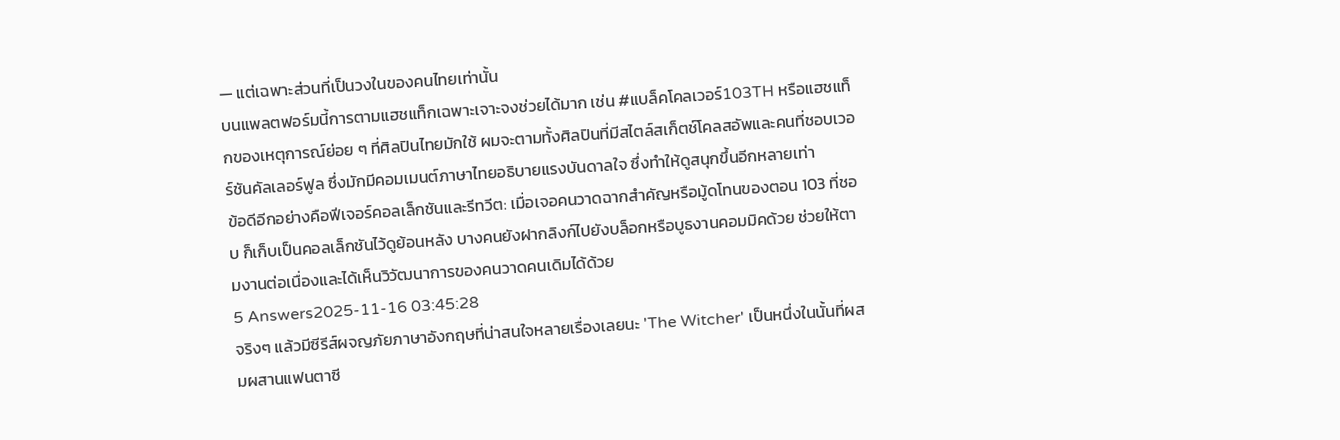— แต่เฉพาะส่วนที่เป็นวงในของคนไทยเท่านั้น
บนแพลตฟอร์มนี้การตามแฮชแท็กเฉพาะเจาะจงช่วยได้มาก เช่น #แบล็คโคลเวอร์103TH หรือแฮชแท็กของเหตุการณ์ย่อย ๆ ที่ศิลปินไทยมักใช้ ผมจะตามทั้งศิลปินที่มีสไตล์สเก็ตช์โคลสอัพและคนที่ชอบเวอร์ชันคัลเลอร์ฟูล ซึ่งมักมีคอมเมนต์ภาษาไทยอธิบายแรงบันดาลใจ ซึ่งทำให้ดูสนุกขึ้นอีกหลายเท่า
ข้อดีอีกอย่างคือฟีเจอร์คอลเล็กชันและรีทวีต: เมื่อเจอคนวาดฉากสำคัญหรือมู้ดโทนของตอน 103 ที่ชอบ ก็เก็บเป็นคอลเล็กชันไว้ดูย้อนหลัง บางคนยังฝากลิงก์ไปยังบล็อกหรือบูธงานคอมมิคด้วย ช่วยให้ตามงานต่อเนื่องและได้เห็นวิวัฒนาการของคนวาดคนเดิมได้ด้วย
5 Answers2025-11-16 03:45:28
จริงๆ แล้วมีซีรีส์ผจญภัยภาษาอังกฤษที่น่าสนใจหลายเรื่องเลยนะ 'The Witcher' เป็นหนึ่งในนั้นที่ผสมผสานแฟนตาซี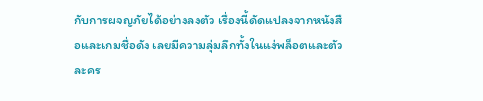กับการผจญภัยได้อย่างลงตัว เรื่องนี้ดัดแปลงจากหนังสือและเกมชื่อดัง เลยมีความลุ่มลึกทั้งในแง่พล็อตและตัวละคร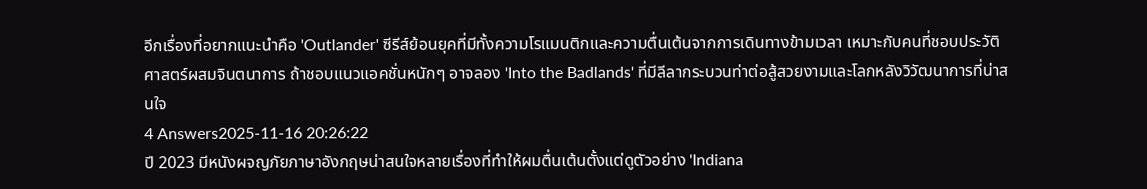อีกเรื่องที่อยากแนะนำคือ 'Outlander' ซีรีส์ย้อนยุคที่มีทั้งความโรแมนติกและความตื่นเต้นจากการเดินทางข้ามเวลา เหมาะกับคนที่ชอบประวัติศาสตร์ผสมจินตนาการ ถ้าชอบแนวแอคชั่นหนักๆ อาจลอง 'Into the Badlands' ที่มีลีลากระบวนท่าต่อสู้สวยงามและโลกหลังวิวัฒนาการที่น่าสนใจ
4 Answers2025-11-16 20:26:22
ปี 2023 มีหนังผจญภัยภาษาอังกฤษน่าสนใจหลายเรื่องที่ทำให้ผมตื่นเต้นตั้งแต่ดูตัวอย่าง 'Indiana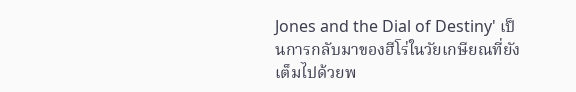Jones and the Dial of Destiny' เป็นการกลับมาของฮีโร่ในวัยเกษียณที่ยังเต็มไปด้วยพ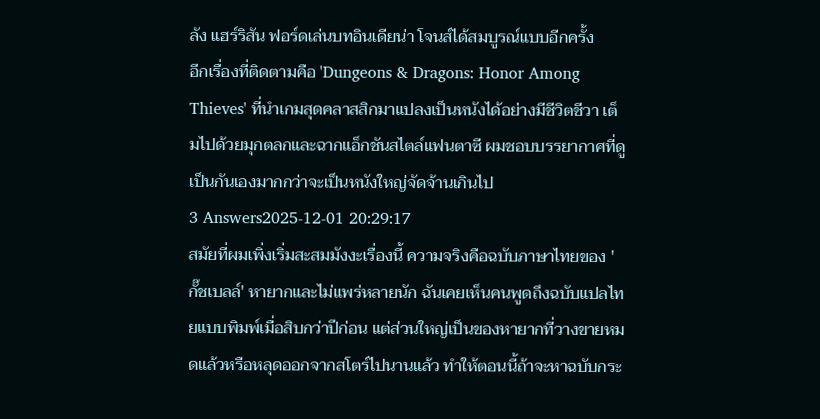ลัง แฮร์ริสัน ฟอร์ดเล่นบทอินเดียน่า โจนส์ได้สมบูรณ์แบบอีกครั้ง
อีกเรื่องที่ติดตามคือ 'Dungeons & Dragons: Honor Among Thieves' ที่นำเกมสุดคลาสสิกมาแปลงเป็นหนังได้อย่างมีชีวิตชีวา เต็มไปด้วยมุกตลกและฉากแอ็กชันสไตล์แฟนตาซี ผมชอบบรรยากาศที่ดูเป็นกันเองมากกว่าจะเป็นหนังใหญ่จัดจ้านเกินไป
3 Answers2025-12-01 20:29:17
สมัยที่ผมเพิ่งเริ่มสะสมมังงะเรื่องนี้ ความจริงคือฉบับภาษาไทยของ 'กั๊ชเบลล์' หายากและไม่แพร่หลายนัก ฉันเคยเห็นคนพูดถึงฉบับแปลไทยแบบพิมพ์เมื่อสิบกว่าปีก่อน แต่ส่วนใหญ่เป็นของหายากที่วางขายหมดแล้วหรือหลุดออกจากสโตร์ไปนานแล้ว ทำให้ตอนนี้ถ้าจะหาฉบับกระ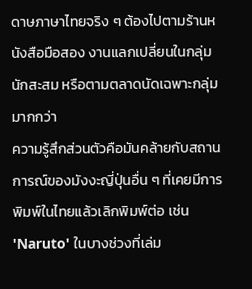ดาษภาษาไทยจริง ๆ ต้องไปตามร้านหนังสือมือสอง งานแลกเปลี่ยนในกลุ่มนักสะสม หรือตามตลาดนัดเฉพาะกลุ่มมากกว่า
ความรู้สึกส่วนตัวคือมันคล้ายกับสถานการณ์ของมังงะญี่ปุ่นอื่น ๆ ที่เคยมีการพิมพ์ในไทยแล้วเลิกพิมพ์ต่อ เช่น 'Naruto' ในบางช่วงที่เล่ม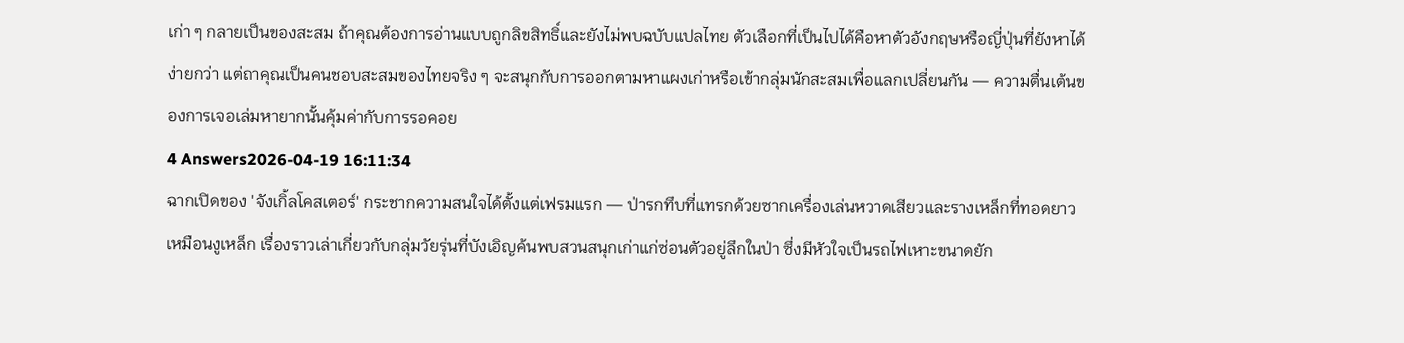เก่า ๆ กลายเป็นของสะสม ถ้าคุณต้องการอ่านแบบถูกลิขสิทธิ์และยังไม่พบฉบับแปลไทย ตัวเลือกที่เป็นไปได้คือหาตัวอังกฤษหรือญี่ปุ่นที่ยังหาได้ง่ายกว่า แต่ถาคุณเป็นคนชอบสะสมของไทยจริง ๆ จะสนุกกับการออกตามหาแผงเก่าหรือเข้ากลุ่มนักสะสมเพื่อแลกเปลี่ยนกัน — ความตื่นเต้นของการเจอเล่มหายากนั้นคุ้มค่ากับการรอคอย
4 Answers2026-04-19 16:11:34
ฉากเปิดของ 'จังเกิ้ลโคสเตอร์' กระชากความสนใจได้ตั้งแต่เฟรมแรก — ป่ารกทึบที่แทรกด้วยซากเครื่องเล่นหวาดเสียวและรางเหล็กที่ทอดยาวเหมือนงูเหล็ก เรื่องราวเล่าเกี่ยวกับกลุ่มวัยรุ่นที่บังเอิญค้นพบสวนสนุกเก่าแก่ซ่อนตัวอยู่ลึกในป่า ซึ่งมีหัวใจเป็นรถไฟเหาะขนาดยัก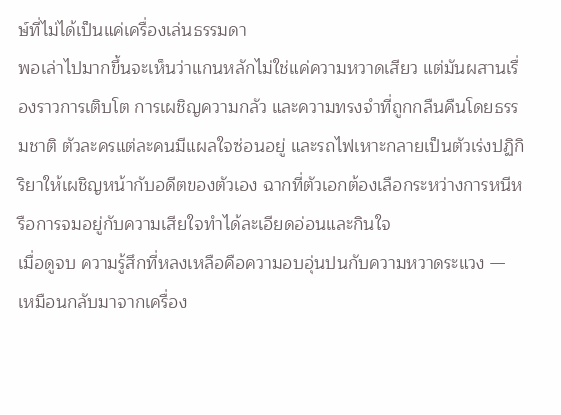ษ์ที่ไม่ได้เป็นแค่เครื่องเล่นธรรมดา
พอเล่าไปมากขึ้นจะเห็นว่าแกนหลักไม่ใช่แค่ความหวาดเสียว แต่มันผสานเรื่องราวการเติบโต การเผชิญความกลัว และความทรงจำที่ถูกกลืนคืนโดยธรรมชาติ ตัวละครแต่ละคนมีแผลใจซ่อนอยู่ และรถไฟเหาะกลายเป็นตัวเร่งปฏิกิริยาให้เผชิญหน้ากับอดีตของตัวเอง ฉากที่ตัวเอกต้องเลือกระหว่างการหนีหรือการจมอยู่กับความเสียใจทำได้ละเอียดอ่อนและกินใจ
เมื่อดูจบ ความรู้สึกที่หลงเหลือคือความอบอุ่นปนกับความหวาดระแวง — เหมือนกลับมาจากเครื่อง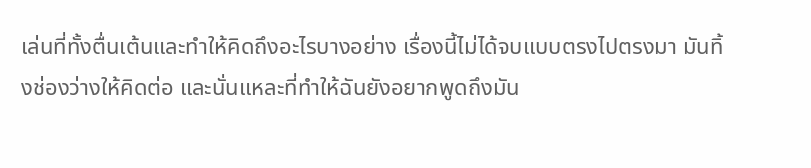เล่นที่ทั้งตื่นเต้นและทำให้คิดถึงอะไรบางอย่าง เรื่องนี้ไม่ได้จบแบบตรงไปตรงมา มันทิ้งช่องว่างให้คิดต่อ และนั่นแหละที่ทำให้ฉันยังอยากพูดถึงมัน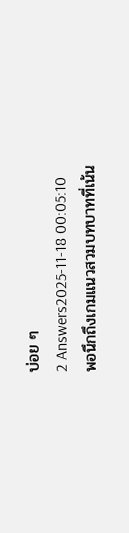บ่อย ๆ
2 Answers2025-11-18 00:05:10
พอนึกถึงเกมแนวสวมบทบาทที่เน้น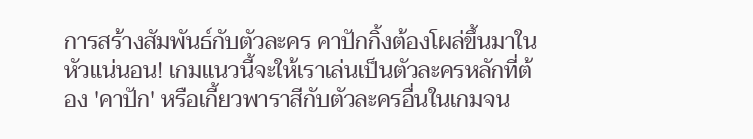การสร้างสัมพันธ์กับตัวละคร คาปักกิ้งต้องโผล่ขึ้นมาในหัวแน่นอน! เกมแนวนี้จะให้เราเล่นเป็นตัวละครหลักที่ต้อง 'คาปัก' หรือเกี้ยวพาราสีกับตัวละครอื่นในเกมจน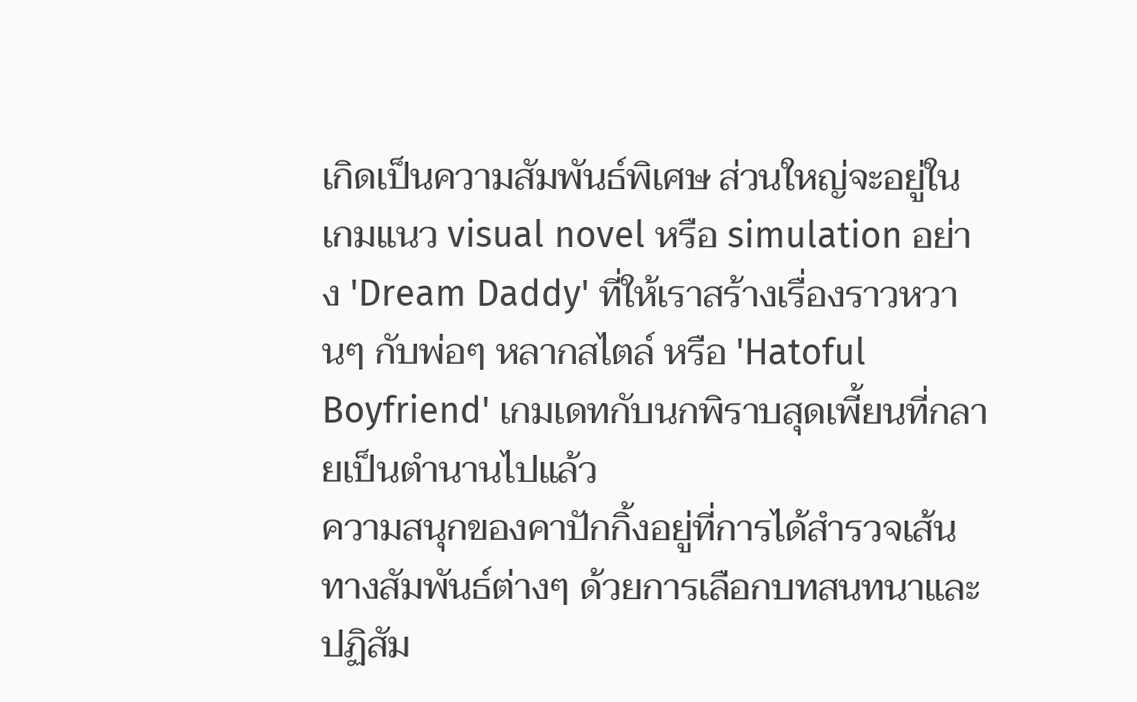เกิดเป็นความสัมพันธ์พิเศษ ส่วนใหญ่จะอยู่ในเกมแนว visual novel หรือ simulation อย่าง 'Dream Daddy' ที่ให้เราสร้างเรื่องราวหวานๆ กับพ่อๆ หลากสไตล์ หรือ 'Hatoful Boyfriend' เกมเดทกับนกพิราบสุดเพี้ยนที่กลายเป็นตำนานไปแล้ว
ความสนุกของคาปักกิ้งอยู่ที่การได้สำรวจเส้นทางสัมพันธ์ต่างๆ ด้วยการเลือกบทสนทนาและปฏิสัม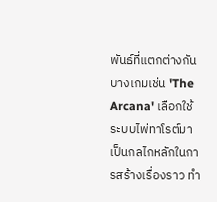พันธ์ที่แตกต่างกัน บางเกมเช่น 'The Arcana' เลือกใช้ระบบไพ่ทาโรต์มาเป็นกลไกหลักในการสร้างเรื่องราว ทำ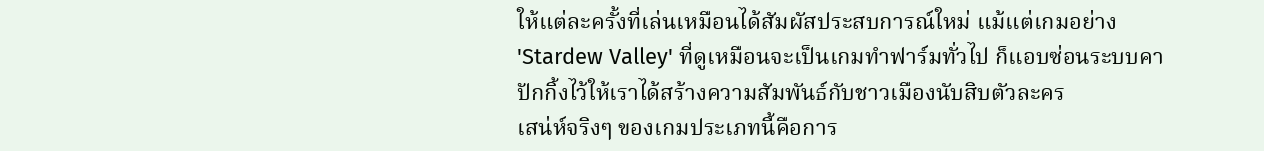ให้แต่ละครั้งที่เล่นเหมือนได้สัมผัสประสบการณ์ใหม่ แม้แต่เกมอย่าง 'Stardew Valley' ที่ดูเหมือนจะเป็นเกมทำฟาร์มทั่วไป ก็แอบซ่อนระบบคาปักกิ้งไว้ให้เราได้สร้างความสัมพันธ์กับชาวเมืองนับสิบตัวละคร
เสน่ห์จริงๆ ของเกมประเภทนี้คือการ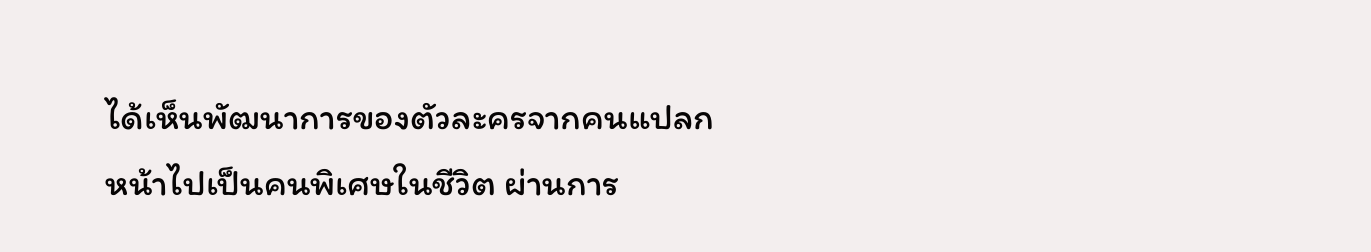ได้เห็นพัฒนาการของตัวละครจากคนแปลกหน้าไปเป็นคนพิเศษในชีวิต ผ่านการ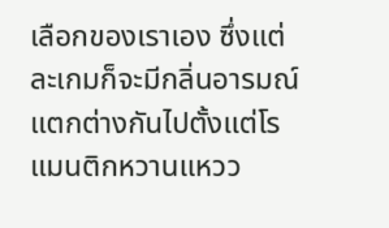เลือกของเราเอง ซึ่งแต่ละเกมก็จะมีกลิ่นอารมณ์แตกต่างกันไปตั้งแต่โรแมนติกหวานแหวว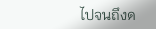ไปจนถึงด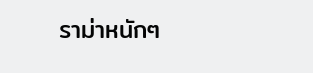ราม่าหนักๆ